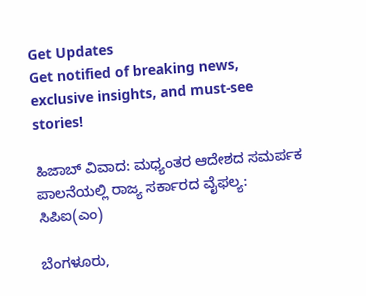Get Updates
Get notified of breaking news, exclusive insights, and must-see stories!

ಹಿಜಾಬ್‌ ವಿವಾದ: ಮಧ್ಯಂತರ ಆದೇಶದ ಸಮರ್ಪಕ ಪಾಲನೆಯಲ್ಲಿ ರಾಜ್ಯ ಸರ್ಕಾರದ ವೈಫಲ್ಯ: ಸಿಪಿಐ(ಎಂ)

ಬೆಂಗಳೂರು,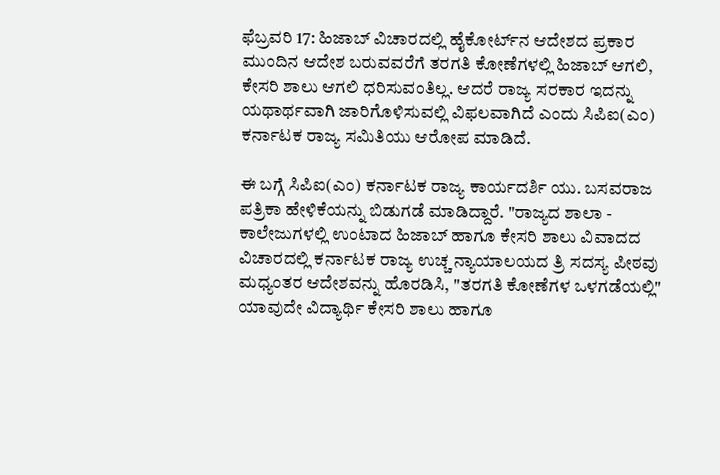ಫೆಬ್ರವರಿ 17: ಹಿಜಾಬ್‌ ವಿಚಾರದಲ್ಲಿ ಹೈಕೋರ್ಟ್‌ನ ಆದೇಶದ ಪ್ರಕಾರ ಮುಂದಿನ ಆದೇಶ ಬರುವವರೆಗೆ ತರಗತಿ ಕೋಣೆಗಳಲ್ಲಿ ಹಿಜಾಬ್‌ ಆಗಲಿ, ಕೇಸರಿ ಶಾಲು ಆಗಲಿ ಧರಿಸುವಂತಿಲ್ಲ. ಆದರೆ ರಾಜ್ಯ ಸರಕಾರ ಇದನ್ನು ಯಥಾರ್ಥವಾಗಿ ಜಾರಿಗೊಳಿಸುವಲ್ಲಿ ವಿಫಲವಾಗಿದೆ ಎಂದು ಸಿಪಿಐ(ಎಂ) ಕರ್ನಾಟಕ ರಾಜ್ಯ ಸಮಿತಿಯು ಆರೋಪ ಮಾಡಿದೆ.

ಈ ಬಗ್ಗೆ ಸಿಪಿಐ(ಎಂ) ಕರ್ನಾಟಕ ರಾಜ್ಯ ಕಾರ್ಯದರ್ಶಿ ಯು. ಬಸವರಾಜ ಪತ್ರಿಕಾ ಹೇಳಿಕೆಯನ್ನು ಬಿಡುಗಡೆ ಮಾಡಿದ್ದಾರೆ. "ರಾಜ್ಯದ ಶಾಲಾ - ಕಾಲೇಜುಗಳಲ್ಲಿ ಉಂಟಾದ ಹಿಜಾಬ್ ಹಾಗೂ ಕೇಸರಿ ಶಾಲು ವಿವಾದದ ವಿಚಾರದಲ್ಲಿ ಕರ್ನಾಟಕ ರಾಜ್ಯ ಉಚ್ಚ ನ್ಯಾಯಾಲಯದ ತ್ರಿ ಸದಸ್ಯ ಪೀಠವು ಮಧ್ಯಂತರ ಆದೇಶವನ್ನು ಹೊರಡಿಸಿ, "ತರಗತಿ ಕೋಣೆಗಳ ಒಳಗಡೆಯಲ್ಲಿ" ಯಾವುದೇ ವಿದ್ಯಾರ್ಥಿ ಕೇಸರಿ ಶಾಲು ಹಾಗೂ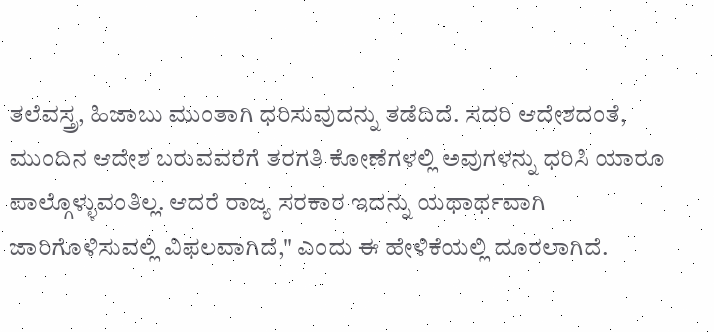ತಲೆವಸ್ತ್ರ, ಹಿಜಾಬು ಮುಂತಾಗಿ ಧರಿಸುವುದನ್ನು ತಡೆದಿದೆ. ಸದರಿ ಆದೇಶದಂತೆ, ಮುಂದಿನ ಆದೇಶ ಬರುವವರೆಗೆ ತರಗತಿ ಕೋಣೆಗಳಲ್ಲಿ ಅವುಗಳನ್ನು ಧರಿಸಿ ಯಾರೂ ಪಾಲ್ಗೊಳ್ಳುವಂತಿಲ್ಲ. ಆದರೆ ರಾಜ್ಯ ಸರಕಾರ ಇದನ್ನು ಯಥಾರ್ಥವಾಗಿ ಜಾರಿಗೊಳಿಸುವಲ್ಲಿ ವಿಫಲವಾಗಿದೆ," ಎಂದು ಈ ಹೇಳಿಕೆಯಲ್ಲಿ ದೂರಲಾಗಿದೆ.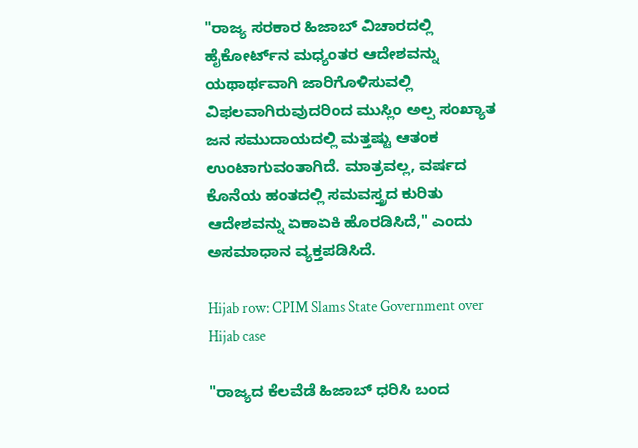"ರಾಜ್ಯ ಸರಕಾರ ಹಿಜಾಬ್‌ ವಿಚಾರದಲ್ಲಿ ಹೈಕೋರ್ಟ್‌ನ ಮಧ್ಯಂತರ ಆದೇಶವನ್ನು ಯಥಾರ್ಥವಾಗಿ ಜಾರಿಗೊಳಿಸುವಲ್ಲಿ ವಿಫಲವಾಗಿರುವುದರಿಂದ ಮುಸ್ಲಿಂ ಅಲ್ಪ ಸಂಖ್ಯಾತ ಜನ ಸಮುದಾಯದಲ್ಲಿ ಮತ್ತಷ್ಟು ಆತಂಕ ಉಂಟಾಗುವಂತಾಗಿದೆ. ಮಾತ್ರವಲ್ಲ, ವರ್ಷದ ಕೊನೆಯ ಹಂತದಲ್ಲಿ ಸಮವಸ್ತ್ರದ ಕುರಿತು ಆದೇಶವನ್ನು ಏಕಾಏಕಿ ಹೊರಡಿಸಿದೆ," ಎಂದು ಅಸಮಾಧಾನ ವ್ಯಕ್ತಪಡಿಸಿದೆ.

Hijab row: CPIM Slams State Government over Hijab case

"ರಾಜ್ಯದ ಕೆಲವೆಡೆ ಹಿಜಾಬ್‌ ಧರಿಸಿ ಬಂದ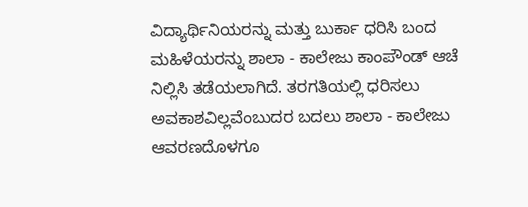ವಿದ್ಯಾರ್ಥಿನಿಯರನ್ನು ಮತ್ತು ಬುರ್ಕಾ ಧರಿಸಿ ಬಂದ ಮಹಿಳೆಯರನ್ನು ಶಾಲಾ - ಕಾಲೇಜು ಕಾಂಪೌಂಡ್ ಆಚೆ ನಿಲ್ಲಿಸಿ ತಡೆಯಲಾಗಿದೆ. ತರಗತಿಯಲ್ಲಿ ಧರಿಸಲು ಅವಕಾಶವಿಲ್ಲವೆಂಬುದರ ಬದಲು ಶಾಲಾ - ಕಾಲೇಜು ಆವರಣದೊಳಗೂ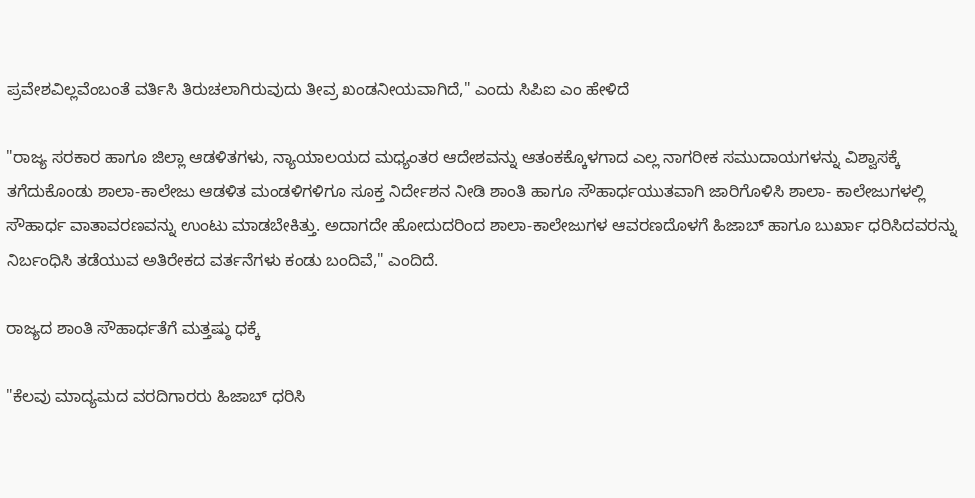ಪ್ರವೇಶವಿಲ್ಲವೆಂಬಂತೆ ವರ್ತಿಸಿ ತಿರುಚಲಾಗಿರುವುದು ತೀವ್ರ ಖಂಡನೀಯವಾಗಿದೆ," ಎಂದು ಸಿಪಿಐ ಎಂ ಹೇಳಿದೆ

"ರಾಜ್ಯ ಸರಕಾರ ಹಾಗೂ ಜಿಲ್ಲಾ ಆಡಳಿತಗಳು, ನ್ಯಾಯಾಲಯದ ಮಧ್ಯಂತರ ಆದೇಶವನ್ನು ಆತಂಕಕ್ಕೊಳಗಾದ ಎಲ್ಲ ನಾಗರೀಕ ಸಮುದಾಯಗಳನ್ನು ವಿಶ್ವಾಸಕ್ಕೆ ತಗೆದುಕೊಂಡು ಶಾಲಾ-ಕಾಲೇಜು ಆಡಳಿತ ಮಂಡಳಿಗಳಿಗೂ ಸೂಕ್ತ ನಿರ್ದೇಶನ ನೀಡಿ ಶಾಂತಿ ಹಾಗೂ ಸೌಹಾರ್ಧಯುತವಾಗಿ ಜಾರಿಗೊಳಿಸಿ ಶಾಲಾ- ಕಾಲೇಜುಗಳಲ್ಲಿ ಸೌಹಾರ್ಧ ವಾತಾವರಣವನ್ನು ಉಂಟು ಮಾಡಬೇಕಿತ್ತು. ಅದಾಗದೇ ಹೋದುದರಿಂದ ಶಾಲಾ-ಕಾಲೇಜುಗಳ ಆವರಣದೊಳಗೆ ಹಿಜಾಬ್ ಹಾಗೂ ಬುರ್ಖಾ ಧರಿಸಿದವರನ್ನು ನಿರ್ಬಂಧಿಸಿ ತಡೆಯುವ ಅತಿರೇಕದ ವರ್ತನೆಗಳು ಕಂಡು ಬಂದಿವೆ," ಎಂದಿದೆ.

ರಾಜ್ಯದ ಶಾಂತಿ ಸೌಹಾರ್ಧತೆಗೆ ಮತ್ತಷ್ಠು ಧಕ್ಕೆ

"ಕೆಲವು ಮಾದ್ಯಮದ ವರದಿಗಾರರು ಹಿಜಾಬ್ ಧರಿಸಿ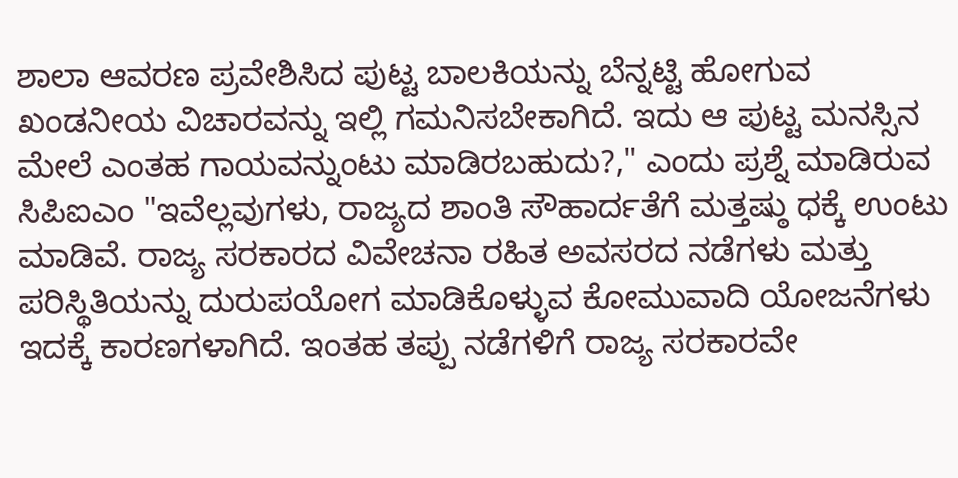ಶಾಲಾ ಆವರಣ ಪ್ರವೇಶಿಸಿದ ಪುಟ್ಟ ಬಾಲಕಿಯನ್ನು ಬೆನ್ನಟ್ಟಿ ಹೋಗುವ ಖಂಡನೀಯ ವಿಚಾರವನ್ನು ಇಲ್ಲಿ ಗಮನಿಸಬೇಕಾಗಿದೆ. ಇದು ಆ ಪುಟ್ಟ ಮನಸ್ಸಿನ ಮೇಲೆ ಎಂತಹ ಗಾಯವನ್ನುಂಟು ಮಾಡಿರಬಹುದು?," ಎಂದು ಪ್ರಶ್ನೆ ಮಾಡಿರುವ ಸಿಪಿಐಎಂ "ಇವೆಲ್ಲವುಗಳು, ರಾಜ್ಯದ ಶಾಂತಿ ಸೌಹಾರ್ದತೆಗೆ ಮತ್ತಷ್ಠು ಧಕ್ಕೆ ಉಂಟು ಮಾಡಿವೆ. ರಾಜ್ಯ ಸರಕಾರದ ವಿವೇಚನಾ ರಹಿತ ಅವಸರದ ನಡೆಗಳು ಮತ್ತು ಪರಿಸ್ಥಿತಿಯನ್ನು ದುರುಪಯೋಗ ಮಾಡಿಕೊಳ್ಳುವ ಕೋಮುವಾದಿ ಯೋಜನೆಗಳು ಇದಕ್ಕೆ ಕಾರಣಗಳಾಗಿದೆ. ಇಂತಹ ತಪ್ಪು ನಡೆಗಳಿಗೆ ರಾಜ್ಯ ಸರಕಾರವೇ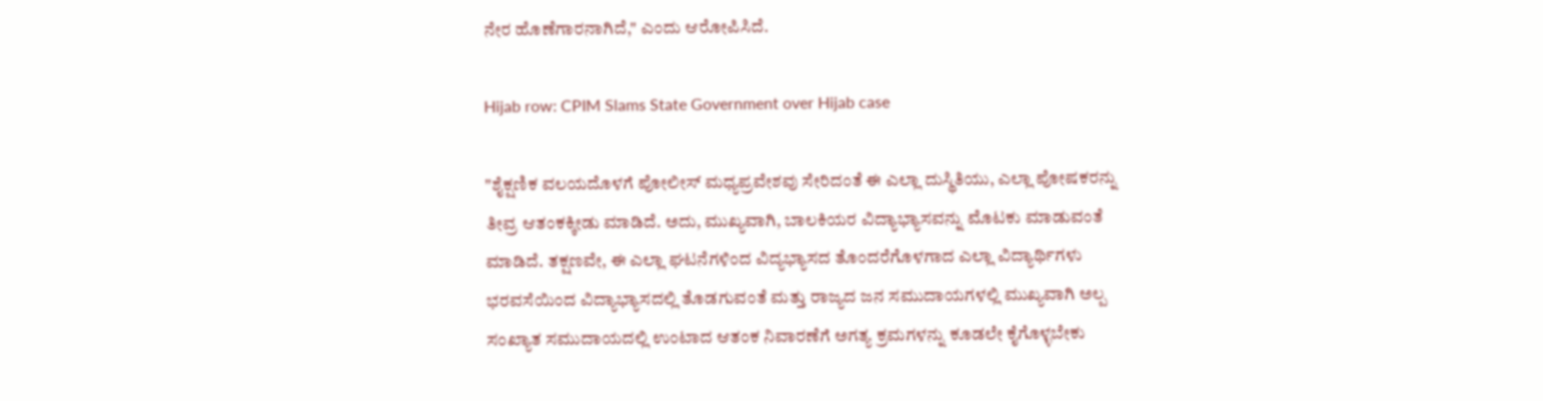ನೇರ ಹೊಣೆಗಾರನಾಗಿದೆ," ಎಂದು ಆರೋಪಿಸಿದೆ.

Hijab row: CPIM Slams State Government over Hijab case

"ಶೈಕ್ಷಣಿಕ ವಲಯದೊಳಗೆ ಪೋಲೀಸ್ ಮಧ್ಯಪ್ರವೇಶವು ಸೇರಿದಂತೆ ಈ ಎಲ್ಲಾ ದುಸ್ಥಿತಿಯು, ಎಲ್ಲಾ ಪೋಷಕರನ್ನು ತೀವ್ರ ಆತಂಕಕ್ಕೀಡು ಮಾಡಿದೆ. ಅದು, ಮುಖ್ಯವಾಗಿ, ಬಾಲಕಿಯರ ವಿದ್ಯಾಭ್ಯಾಸವನ್ನು ಮೊಟಕು ಮಾಡುವಂತೆ ಮಾಡಿದೆ. ತಕ್ಷಣವೇ, ಈ ಎಲ್ಲಾ ಘಟನೆಗಳಿಂದ ವಿದ್ಯಭ್ಯಾಸದ ತೊಂದರೆಗೊಳಗಾದ ಎಲ್ಲಾ ವಿದ್ಯಾರ್ಥಿಗಳು ಭರವಸೆಯಿಂದ ವಿದ್ಯಾಭ್ಯಾಸದಲ್ಲಿ ತೊಡಗುವಂತೆ ಮತ್ತು ರಾಜ್ಯದ ಜನ ಸಮುದಾಯಗಳಲ್ಲಿ ಮುಖ್ಯವಾಗಿ ಅಲ್ಪ ಸಂಖ್ಯಾತ ಸಮುದಾಯದಲ್ಲಿ ಉಂಟಾದ ಆತಂಕ ನಿವಾರಣೆಗೆ ಅಗತ್ಯ ಕ್ರಮಗಳನ್ನು ಕೂಡಲೇ ಕೈಗೊಳ್ಳಬೇಕು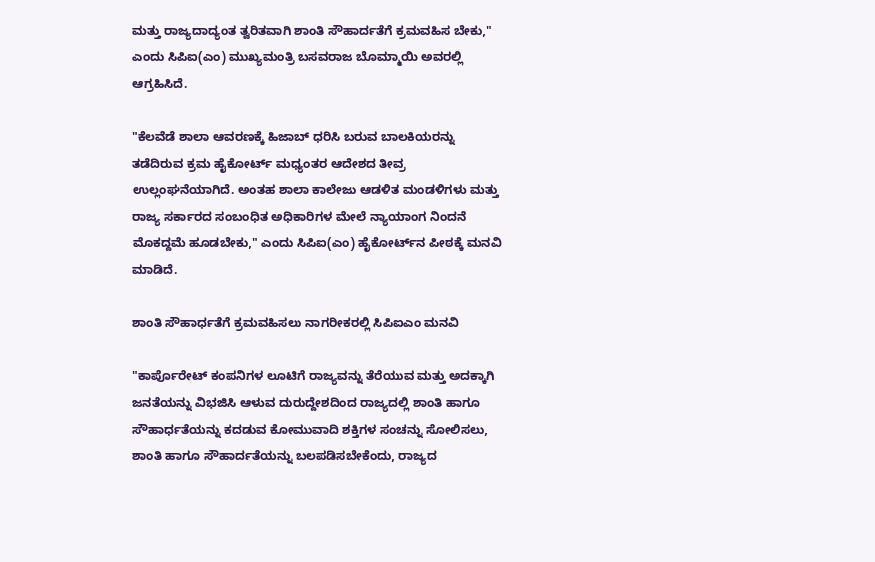ಮತ್ತು ರಾಜ್ಯದಾದ್ಯಂತ ತ್ವರಿತವಾಗಿ ಶಾಂತಿ ಸೌಹಾರ್ದತೆಗೆ ಕ್ರಮವಹಿಸ ಬೇಕು," ಎಂದು ಸಿಪಿಐ(ಎಂ) ಮುಖ್ಯಮಂತ್ರಿ ಬಸವರಾಜ ಬೊಮ್ಮಾಯಿ ಅವರಲ್ಲಿ ಆಗ್ರಹಿಸಿದೆ.

"ಕೆಲವೆಡೆ ಶಾಲಾ ಆವರಣಕ್ಕೆ ಹಿಜಾಬ್ ಧರಿಸಿ ಬರುವ ಬಾಲಕಿಯರನ್ನು ತಡೆದಿರುವ ಕ್ರಮ ಹೈಕೋರ್ಟ್ ಮಧ್ಯಂತರ ಆದೇಶದ ತೀವ್ರ ಉಲ್ಲಂಘನೆಯಾಗಿದೆ. ಅಂತಹ ಶಾಲಾ ಕಾಲೇಜು ಆಡಳಿತ ಮಂಡಳಿಗಳು ಮತ್ತು ರಾಜ್ಯ ಸರ್ಕಾರದ ಸಂಬಂಧಿತ ಅಧಿಕಾರಿಗಳ ಮೇಲೆ ನ್ಯಾಯಾಂಗ ನಿಂದನೆ ಮೊಕದ್ದಮೆ ಹೂಡಬೇಕು," ಎಂದು ಸಿಪಿಐ(ಎಂ) ಹೈಕೋರ್ಟ್‌ನ ಪೀಠಕ್ಕೆ ಮನವಿ ಮಾಡಿದೆ.

ಶಾಂತಿ ಸೌಹಾರ್ಧತೆಗೆ ಕ್ರಮವಹಿಸಲು ನಾಗರೀಕರಲ್ಲಿ ಸಿಪಿಐಎಂ ಮನವಿ

"ಕಾರ್ಪೊರೇಟ್ ಕಂಪನಿಗಳ ಲೂಟಿಗೆ ರಾಜ್ಯವನ್ನು ತೆರೆಯುವ ಮತ್ತು ಅದಕ್ಕಾಗಿ ಜನತೆಯನ್ನು ವಿಭಜಿಸಿ ಆಳುವ ದುರುದ್ದೇಶದಿಂದ ರಾಜ್ಯದಲ್ಲಿ ಶಾಂತಿ ಹಾಗೂ ಸೌಹಾರ್ಧತೆಯನ್ನು ಕದಡುವ ಕೋಮುವಾದಿ ಶಕ್ತಿಗಳ ಸಂಚನ್ನು ಸೋಲಿಸಲು, ಶಾಂತಿ ಹಾಗೂ ಸೌಹಾರ್ದತೆಯನ್ನು ಬಲಪಡಿಸಬೇಕೆಂದು, ರಾಜ್ಯದ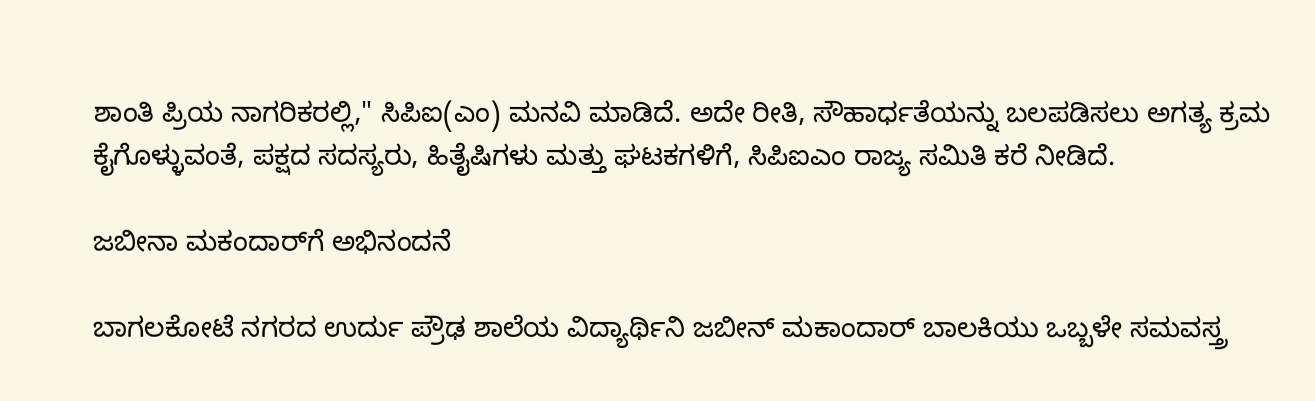ಶಾಂತಿ ಪ್ರಿಯ ನಾಗರಿಕರಲ್ಲಿ," ಸಿಪಿಐ(ಎಂ) ಮನವಿ ಮಾಡಿದೆ. ಅದೇ ರೀತಿ, ಸೌಹಾರ್ಧತೆಯನ್ನು ಬಲಪಡಿಸಲು ಅಗತ್ಯ ಕ್ರಮ ಕೈಗೊಳ್ಳುವಂತೆ, ಪಕ್ಷದ ಸದಸ್ಯರು, ಹಿತೈಷಿಗಳು ಮತ್ತು ಘಟಕಗಳಿಗೆ, ಸಿಪಿಐಎಂ ರಾಜ್ಯ ಸಮಿತಿ ಕರೆ ನೀಡಿದೆ.

ಜಬೀನಾ ಮಕಂದಾರ್‌ಗೆ ಅಭಿನಂದನೆ

ಬಾಗಲಕೋಟೆ ನಗರದ ಉರ್ದು ಪ್ರೌಢ ಶಾಲೆಯ ವಿದ್ಯಾರ್ಥಿನಿ ಜಬೀನ್ ಮಕಾಂದಾರ್ ಬಾಲಕಿಯು ಒಬ್ಬಳೇ ಸಮವಸ್ತ್ರ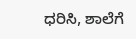ಧರಿಸಿ, ಶಾಲೆಗೆ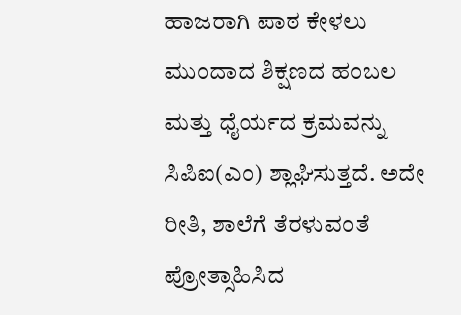ಹಾಜರಾಗಿ ಪಾಠ ಕೇಳಲು ಮುಂದಾದ ಶಿಕ್ಷಣದ ಹಂಬಲ ಮತ್ತು ಧೈರ್ಯದ ಕ್ರಮವನ್ನು ಸಿಪಿಐ(ಎಂ) ಶ್ಲಾಘಿಸುತ್ತದೆ. ಅದೇ ರೀತಿ, ಶಾಲೆಗೆ ತೆರಳುವಂತೆ ಪ್ರೋತ್ಸಾಹಿಸಿದ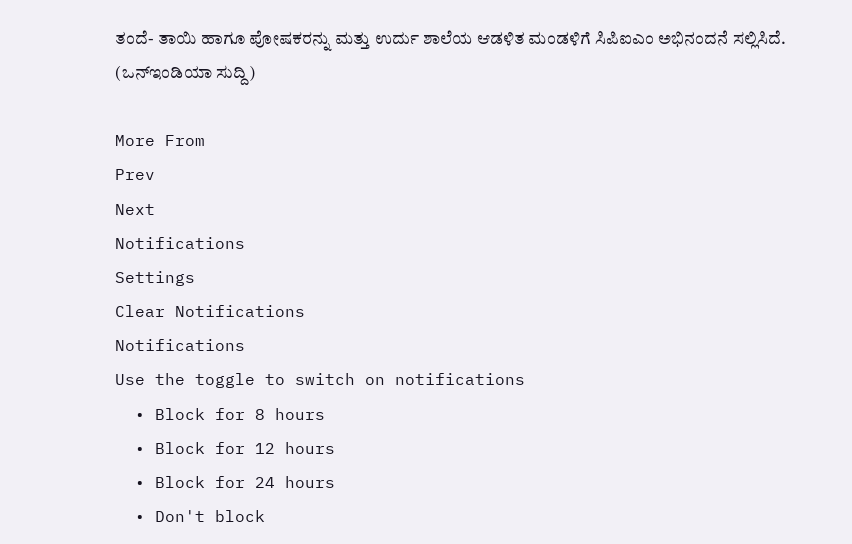ತಂದೆ- ತಾಯಿ ಹಾಗೂ ಪೋಷಕರನ್ನು ಮತ್ತು ಉರ್ದು ಶಾಲೆಯ ಆಡಳಿತ ಮಂಡಳಿಗೆ ಸಿಪಿಐಎಂ ಅಭಿನಂದನೆ ಸಲ್ಲಿಸಿದೆ. (ಒನ್‌ಇಂಡಿಯಾ ಸುದ್ದಿ)

More From
Prev
Next
Notifications
Settings
Clear Notifications
Notifications
Use the toggle to switch on notifications
  • Block for 8 hours
  • Block for 12 hours
  • Block for 24 hours
  • Don't block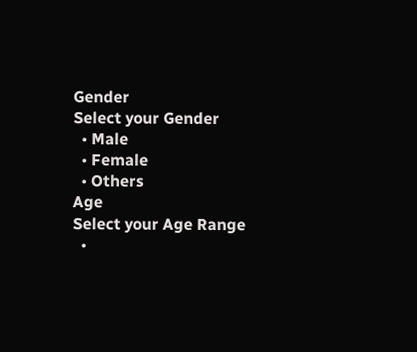Gender
Select your Gender
  • Male
  • Female
  • Others
Age
Select your Age Range
  •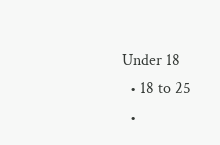Under 18
  • 18 to 25
  •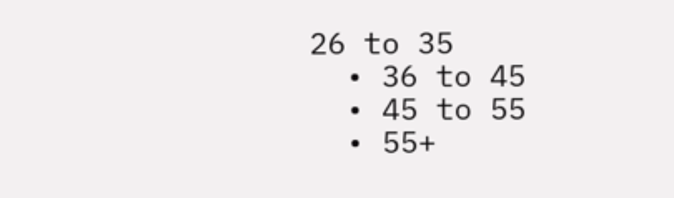26 to 35
  • 36 to 45
  • 45 to 55
  • 55+